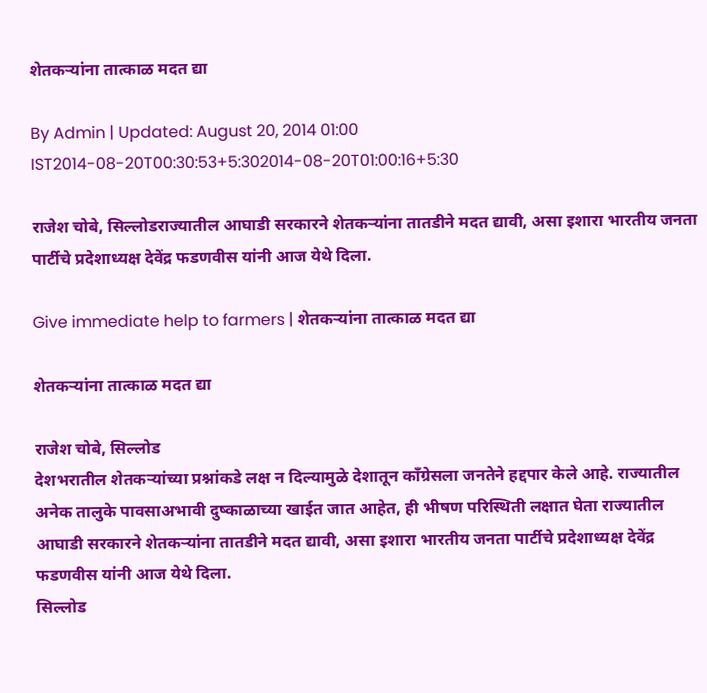शेतकऱ्यांना तात्काळ मदत द्या

By Admin | Updated: August 20, 2014 01:00 IST2014-08-20T00:30:53+5:302014-08-20T01:00:16+5:30

राजेश चोबे, सिल्लोडराज्यातील आघाडी सरकारने शेतकऱ्यांना तातडीने मदत द्यावी, असा इशारा भारतीय जनता पार्टीचे प्रदेशाध्यक्ष देवेंद्र फडणवीस यांनी आज येथे दिला.

Give immediate help to farmers | शेतकऱ्यांना तात्काळ मदत द्या

शेतकऱ्यांना तात्काळ मदत द्या

राजेश चोबे, सिल्लोड
देशभरातील शेतकऱ्यांच्या प्रश्नांकडे लक्ष न दिल्यामुळे देशातून काँग्रेसला जनतेने हद्दपार केले आहे. राज्यातील अनेक तालुके पावसाअभावी दुष्काळाच्या खाईत जात आहेत, ही भीषण परिस्थिती लक्षात घेता राज्यातील आघाडी सरकारने शेतकऱ्यांना तातडीने मदत द्यावी, असा इशारा भारतीय जनता पार्टीचे प्रदेशाध्यक्ष देवेंद्र फडणवीस यांनी आज येथे दिला.
सिल्लोड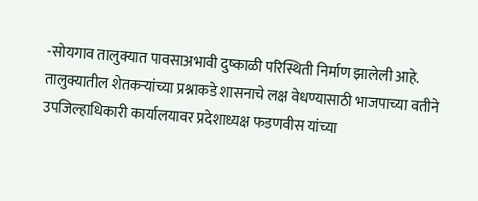-सोयगाव तालुक्यात पावसाअभावी दुष्काळी परिस्थिती निर्माण झालेली आहे. तालुक्यातील शेतकऱ्यांच्या प्रश्नाकडे शासनाचे लक्ष वेधण्यासाठी भाजपाच्या वतीने उपजिल्हाधिकारी कार्यालयावर प्रदेशाध्यक्ष फडणवीस यांच्या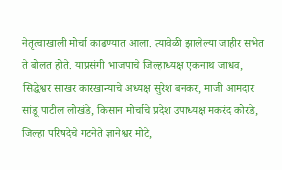नेतृत्वाखाली मोर्चा काढण्यात आला. त्यावेळी झालेल्या जाहीर सभेत ते बोलत होते. याप्रसंगी भाजपाचे जिल्हाध्यक्ष एकनाथ जाधव, सिद्धेश्वर साखर कारखान्याचे अध्यक्ष सुरेश बनकर, माजी आमदार सांडू पाटील लोखंडे, किसान मोर्चाचे प्रदेश उपाध्यक्ष मकरंद कोरडे, जिल्हा परिषदेचे गटनेते ज्ञानेश्वर मोटे,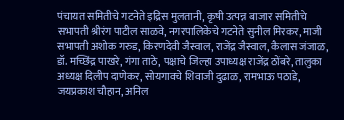पंचायत समितीचे गटनेते इद्रिस मुलतानी, कृषी उत्पन्न बाजार समितीचे सभापती श्रीरंग पाटील साळवे, नगरपालिकेचे गटनेते सुनील मिरकर, माजी सभापती अशोक गरुड, किरणदेवी जैस्वाल, राजेंद्र जैस्वाल, कैलास जंजाळ, डॉ. मच्छिंद्र पाखरे, गंगा ताठे, पक्षाचे जिल्हा उपाध्यक्ष राजेंद्र ठोंबरे, तालुका अध्यक्ष दिलीप दाणेकर, सोयगावचे शिवाजी दुढाळ, रामभाऊ पठाडे, जयप्रकाश चौहान, अनिल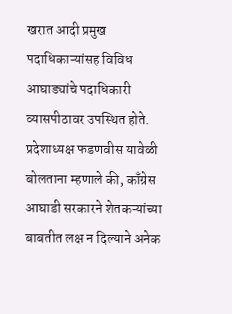खरात आदी प्रमुख पदाधिकाऱ्यांसह विविध आघाड्यांचे पदाधिकारी व्यासपीठावर उपस्थित होते.
प्रदेशाध्यक्ष फडणवीस यावेळी बोलताना म्हणाले की, काँग्रेस आघाडी सरकारने शेतकऱ्यांच्या बाबतीत लक्ष न दिल्याने अनेक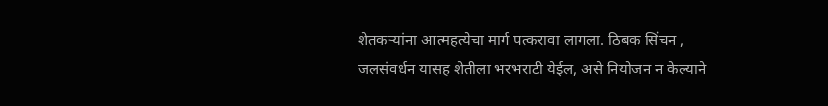शेतकऱ्यांना आत्महत्येचा मार्ग पत्करावा लागला. ठिबक सिंचन , जलसंवर्धन यासह शेतीला भरभराटी येईल, असे नियोजन न केल्याने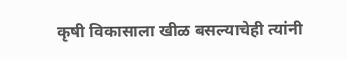कृषी विकासाला खीळ बसल्याचेही त्यांनी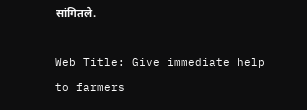सांगितले.

Web Title: Give immediate help to farmers